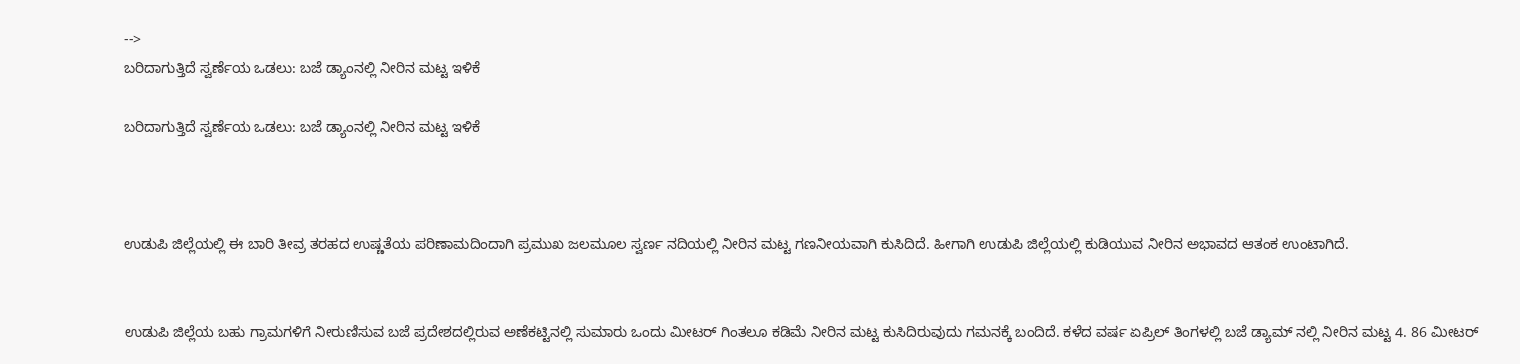-->
ಬರಿದಾಗುತ್ತಿದೆ ಸ್ವರ್ಣೆಯ ಒಡಲು: ಬಜೆ ಡ್ಯಾಂನಲ್ಲಿ ನೀರಿನ ಮಟ್ಟ ಇಳಿಕೆ

ಬರಿದಾಗುತ್ತಿದೆ ಸ್ವರ್ಣೆಯ ಒಡಲು: ಬಜೆ ಡ್ಯಾಂನಲ್ಲಿ ನೀರಿನ ಮಟ್ಟ ಇಳಿಕೆ



ಉಡುಪಿ ಜಿಲ್ಲೆಯಲ್ಲಿ ಈ ಬಾರಿ ತೀವ್ರ ತರಹದ ಉಷ್ಣತೆಯ ಪರಿಣಾಮದಿಂದಾಗಿ ಪ್ರಮುಖ ಜಲಮೂಲ ಸ್ವರ್ಣ ನದಿಯಲ್ಲಿ ನೀರಿನ ಮಟ್ಟ ಗಣನೀಯವಾಗಿ ಕುಸಿದಿದೆ. ಹೀಗಾಗಿ ಉಡುಪಿ ಜಿಲ್ಲೆಯಲ್ಲಿ ಕುಡಿಯುವ ನೀರಿನ ಅಭಾವದ ಆತಂಕ ಉಂಟಾಗಿದೆ.


ಉಡುಪಿ ಜಿಲ್ಲೆಯ ಬಹು ಗ್ರಾಮಗಳಿಗೆ ನೀರುಣಿಸುವ ಬಜೆ ಪ್ರದೇಶದಲ್ಲಿರುವ ಅಣೆಕಟ್ಟಿನಲ್ಲಿ ಸುಮಾರು ಒಂದು ಮೀಟರ್ ಗಿಂತಲೂ ಕಡಿಮೆ ನೀರಿನ ಮಟ್ಟ ಕುಸಿದಿರುವುದು ಗಮನಕ್ಕೆ ಬಂದಿದೆ. ಕಳೆದ ವರ್ಷ ಏಪ್ರಿಲ್ ತಿಂಗಳಲ್ಲಿ ಬಜೆ ಡ್ಯಾಮ್ ನಲ್ಲಿ ನೀರಿನ ಮಟ್ಟ 4. 86 ಮೀಟರ್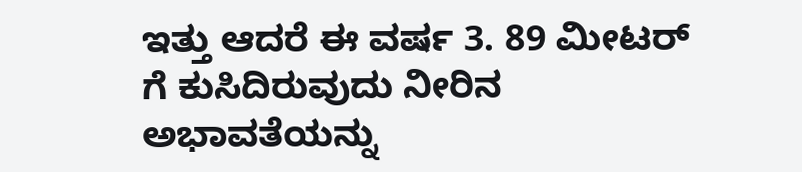ಇತ್ತು ಆದರೆ ಈ ವರ್ಷ 3. 89 ಮೀಟರ್ ಗೆ ಕುಸಿದಿರುವುದು ನೀರಿನ ಅಭಾವತೆಯನ್ನು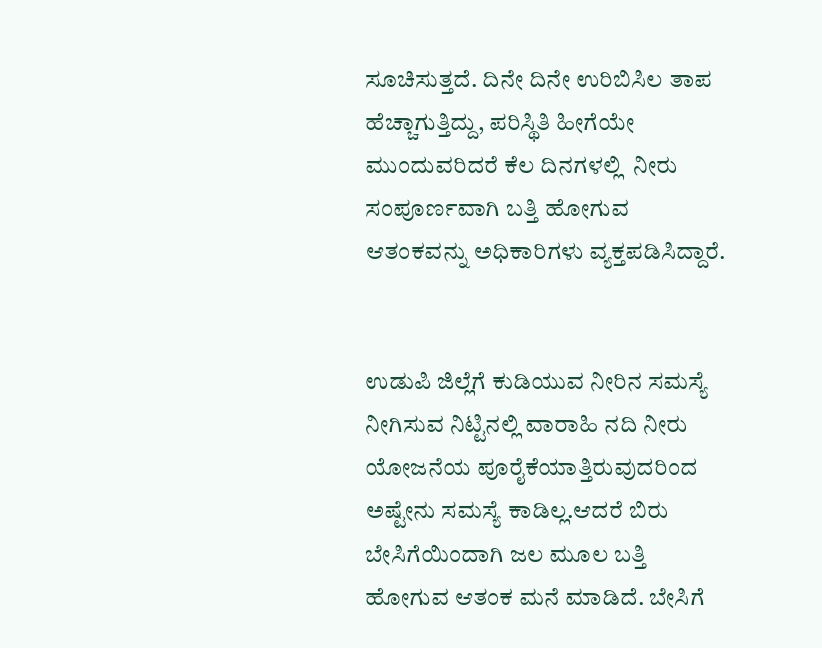ಸೂಚಿಸುತ್ತದೆ. ದಿನೇ ದಿನೇ ಉರಿಬಿಸಿಲ ತಾಪ ಹೆಚ್ಚಾಗುತ್ತಿದ್ದು, ಪರಿಸ್ಥಿತಿ ಹೀಗೆಯೇ ಮುಂದುವರಿದರೆ ಕೆಲ ದಿನಗಳಲ್ಲಿ  ನೀರು ಸಂಪೂರ್ಣವಾಗಿ ಬತ್ತಿ ಹೋಗುವ ಆತಂಕವನ್ನು ಅಧಿಕಾರಿಗಳು ವ್ಯಕ್ತಪಡಿಸಿದ್ದಾರೆ.


ಉಡುಪಿ ಜಿಲ್ಲೆಗೆ ಕುಡಿಯುವ ನೀರಿನ ಸಮಸ್ಯೆ ನೀಗಿಸುವ ನಿಟ್ಟಿನಲ್ಲಿ ವಾರಾಹಿ ನದಿ ನೀರು ಯೋಜನೆಯ ಪೂರೈಕೆಯಾತ್ತಿರುವುದರಿಂದ ಅಷ್ಟೇನು ಸಮಸ್ಯೆ ಕಾಡಿಲ್ಲ.ಆದರೆ ಬಿರು ಬೇಸಿಗೆಯಿಂದಾಗಿ ಜಲ ಮೂಲ ಬತ್ತಿ ಹೋಗುವ ಆತಂಕ ಮನೆ ಮಾಡಿದೆ. ಬೇಸಿಗೆ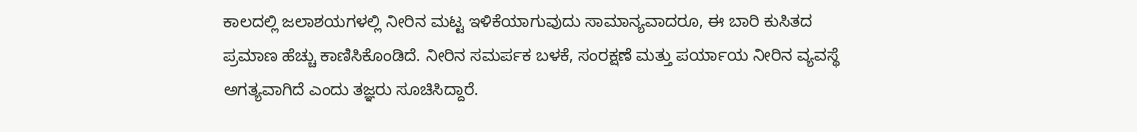ಕಾಲದಲ್ಲಿ ಜಲಾಶಯಗಳಲ್ಲಿ ನೀರಿನ ಮಟ್ಟ ಇಳಿಕೆಯಾಗುವುದು ಸಾಮಾನ್ಯವಾದರೂ, ಈ ಬಾರಿ ಕುಸಿತದ ಪ್ರಮಾಣ ಹೆಚ್ಚು ಕಾಣಿಸಿಕೊಂಡಿದೆ. ನೀರಿನ ಸಮರ್ಪಕ ಬಳಕೆ, ಸಂರಕ್ಷಣೆ ಮತ್ತು ಪರ್ಯಾಯ ನೀರಿನ ವ್ಯವಸ್ಥೆ ಅಗತ್ಯವಾಗಿದೆ ಎಂದು ತಜ್ಞರು ಸೂಚಿಸಿದ್ದಾರೆ.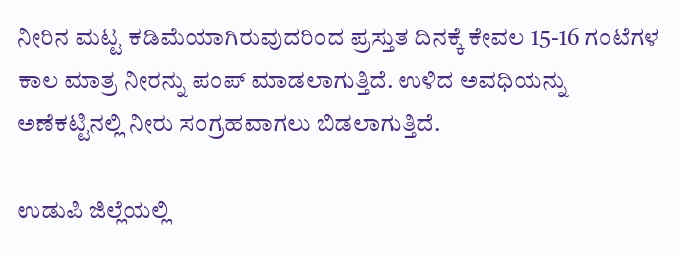ನೀರಿನ ಮಟ್ಟ ಕಡಿಮೆಯಾಗಿರುವುದರಿಂದ ಪ್ರಸ್ತುತ ದಿನಕ್ಕೆ ಕೇವಲ 15-16 ಗಂಟೆಗಳ ಕಾಲ ಮಾತ್ರ ನೀರನ್ನು ಪಂಪ್ ಮಾಡಲಾಗುತ್ತಿದೆ. ಉಳಿದ ಅವಧಿಯನ್ನು ಅಣೆಕಟ್ಟಿನಲ್ಲಿ ನೀರು ಸಂಗ್ರಹವಾಗಲು ಬಿಡಲಾಗುತ್ತಿದೆ.

ಉಡುಪಿ ಜಿಲ್ಲೆಯಲ್ಲಿ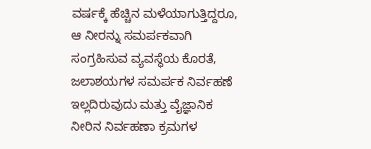ವರ್ಷಕ್ಕೆ ಹೆಚ್ಚಿನ ಮಳೆಯಾಗುತ್ತಿದ್ದರೂ, ಆ ನೀರನ್ನು ಸಮರ್ಪಕವಾಗಿ ಸಂಗ್ರಹಿಸುವ ವ್ಯವಸ್ಥೆಯ ಕೊರತೆ, ಜಲಾಶಯಗಳ ಸಮರ್ಪಕ ನಿರ್ವಹಣೆ ಇಲ್ಲದಿರುವುದು ಮತ್ತು ವೈಜ್ಞಾನಿಕ ನೀರಿನ ನಿರ್ವಹಣಾ ಕ್ರಮಗಳ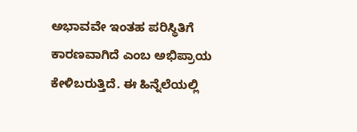ಅಭಾವವೇ ಇಂತಹ ಪರಿಸ್ಥಿತಿಗೆ ಕಾರಣವಾಗಿದೆ ಎಂಬ ಅಭಿಪ್ರಾಯ ಕೇಳಿಬರುತ್ತಿದೆ. ಈ ಹಿನ್ನೆಲೆಯಲ್ಲಿ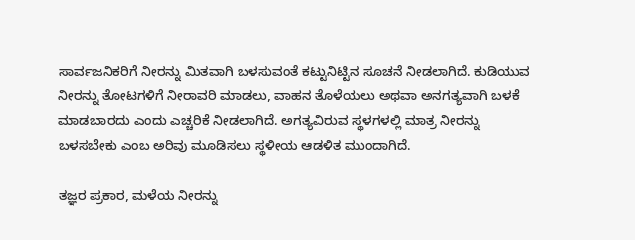ಸಾರ್ವಜನಿಕರಿಗೆ ನೀರನ್ನು ಮಿತವಾಗಿ ಬಳಸುವಂತೆ ಕಟ್ಟುನಿಟ್ಟಿನ ಸೂಚನೆ ನೀಡಲಾಗಿದೆ. ಕುಡಿಯುವ ನೀರನ್ನು ತೋಟಗಳಿಗೆ ನೀರಾವರಿ ಮಾಡಲು, ವಾಹನ ತೊಳೆಯಲು ಅಥವಾ ಅನಗತ್ಯವಾಗಿ ಬಳಕೆ ಮಾಡಬಾರದು ಎಂದು ಎಚ್ಚರಿಕೆ ನೀಡಲಾಗಿದೆ. ಅಗತ್ಯವಿರುವ ಸ್ಥಳಗಳಲ್ಲಿ ಮಾತ್ರ ನೀರನ್ನು ಬಳಸಬೇಕು ಎಂಬ ಅರಿವು ಮೂಡಿಸಲು ಸ್ಥಳೀಯ ಆಡಳಿತ ಮುಂದಾಗಿದೆ.

ತಜ್ಞರ ಪ್ರಕಾರ, ಮಳೆಯ ನೀರನ್ನು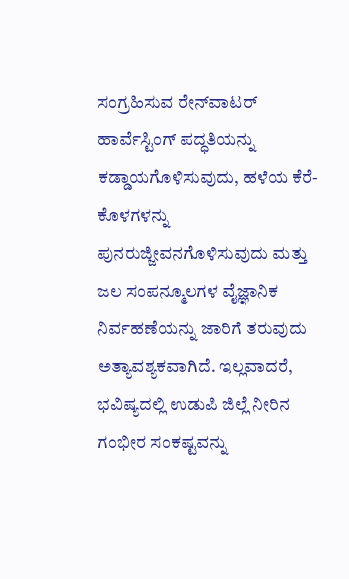ಸಂಗ್ರಹಿಸುವ ರೇನ್‌ವಾಟರ್ ಹಾರ್ವೆಸ್ಟಿಂಗ್ ಪದ್ಧತಿಯನ್ನು ಕಡ್ಡಾಯಗೊಳಿಸುವುದು, ಹಳೆಯ ಕೆರೆ-ಕೊಳಗಳನ್ನು ಪುನರುಜ್ಜೀವನಗೊಳಿಸುವುದು ಮತ್ತು ಜಲ ಸಂಪನ್ಮೂಲಗಳ ವೈಜ್ಞಾನಿಕ ನಿರ್ವಹಣೆಯನ್ನು ಜಾರಿಗೆ ತರುವುದು ಅತ್ಯಾವಶ್ಯಕವಾಗಿದೆ. ಇಲ್ಲವಾದರೆ, ಭವಿಷ್ಯದಲ್ಲಿ ಉಡುಪಿ ಜಿಲ್ಲೆ ನೀರಿನ ಗಂಭೀರ ಸಂಕಷ್ಟವನ್ನು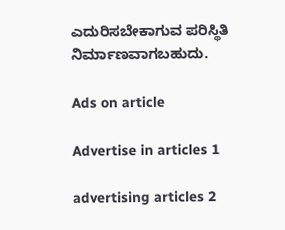ಎದುರಿಸಬೇಕಾಗುವ ಪರಿಸ್ಥಿತಿ ನಿರ್ಮಾಣವಾಗಬಹುದು.

Ads on article

Advertise in articles 1

advertising articles 2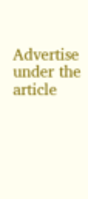Advertise under the article